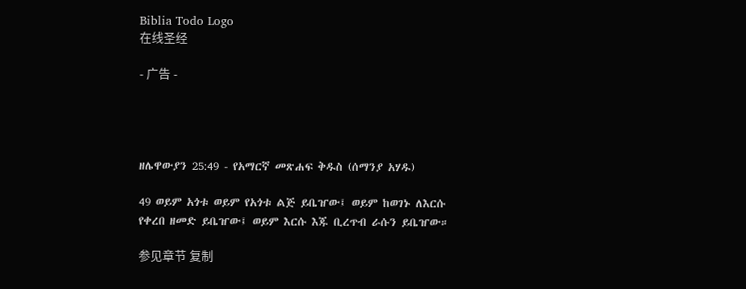Biblia Todo Logo
在线圣经

- 广告 -




ዘሌዋውያን 25:49 - የአማርኛ መጽሐፍ ቅዱስ (ሰማንያ አሃዱ)

49 ወይም አጎቱ ወይም የአጎቱ ልጅ ይቤዠው፤ ወይም ከወገኑ ለእርሱ የቀረበ ዘመድ ይቤዠው፤ ወይም እርሱ እጁ ቢረጥብ ራሱን ይቤዠው።

参见章节 复制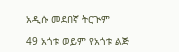አዲሱ መደበኛ ትርጒም

49 አጎቱ ወይም የአጎቱ ልጅ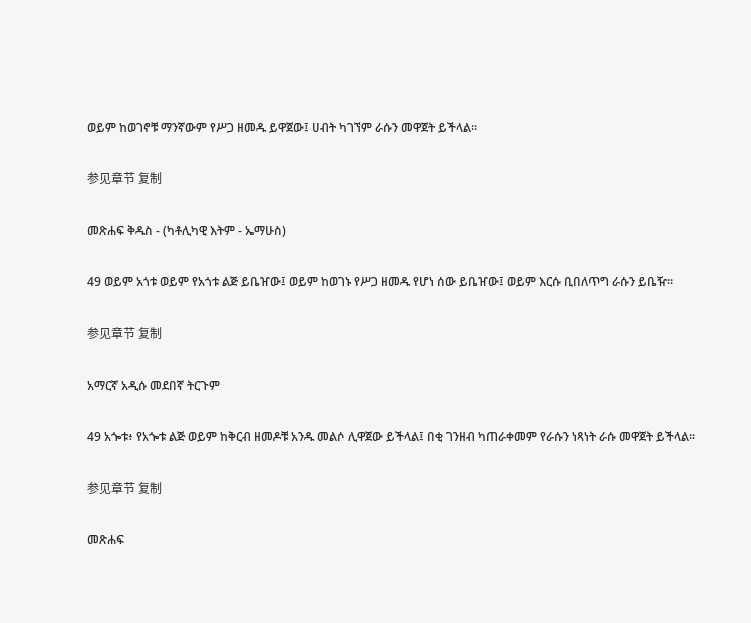ወይም ከወገኖቹ ማንኛውም የሥጋ ዘመዱ ይዋጀው፤ ሀብት ካገኘም ራሱን መዋጀት ይችላል።

参见章节 复制

መጽሐፍ ቅዱስ - (ካቶሊካዊ እትም - ኤማሁስ)

49 ወይም አጎቱ ወይም የአጎቱ ልጅ ይቤዠው፤ ወይም ከወገኑ የሥጋ ዘመዱ የሆነ ሰው ይቤዠው፤ ወይም እርሱ ቢበለጥግ ራሱን ይቤዥ።

参见章节 复制

አማርኛ አዲሱ መደበኛ ትርጉም

49 አጐቱ፥ የአጐቱ ልጅ ወይም ከቅርብ ዘመዶቹ አንዱ መልሶ ሊዋጀው ይችላል፤ በቂ ገንዘብ ካጠራቀመም የራሱን ነጻነት ራሱ መዋጀት ይችላል።

参见章节 复制

መጽሐፍ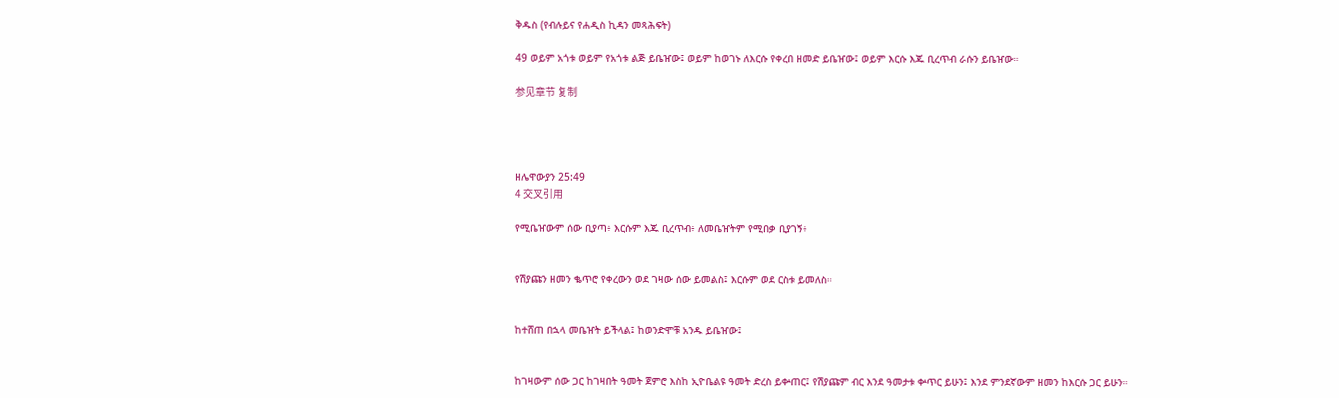ቅዱስ (የብሉይና የሐዲስ ኪዳን መጻሕፍት)

49 ወይም አጎቱ ወይም የአጎቱ ልጅ ይቤዠው፤ ወይም ከወገኑ ለእርሱ የቀረበ ዘመድ ይቤዠው፤ ወይም እርሱ እጁ ቢረጥብ ራሱን ይቤዠው።

参见章节 复制




ዘሌዋውያን 25:49
4 交叉引用

የሚቤዠውም ሰው ቢያጣ፥ እርሱም እጁ ቢረጥብ፥ ለመቤዠትም የሚበቃ ቢያገኝ፥


የሽያጩን ዘመን ቈጥሮ የቀረውን ወደ ገዛው ሰው ይመልስ፤ እርሱም ወደ ርስቱ ይመለስ።


ከተሸጠ በኋላ መቤዠት ይችላል፤ ከወንድሞቹ አንዱ ይቤዠው፤


ከገዛውም ሰው ጋር ከገዛበት ዓመት ጀምሮ እስከ ኢዮቤልዩ ዓመት ድረስ ይቍጠር፤ የሽያጩም ብር እንደ ዓመታቱ ቍጥር ይሁን፤ እንደ ምንደኛውም ዘመን ከእርሱ ጋር ይሁን።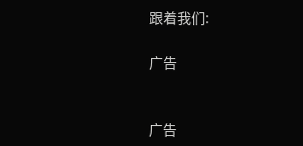跟着我们:

广告


广告